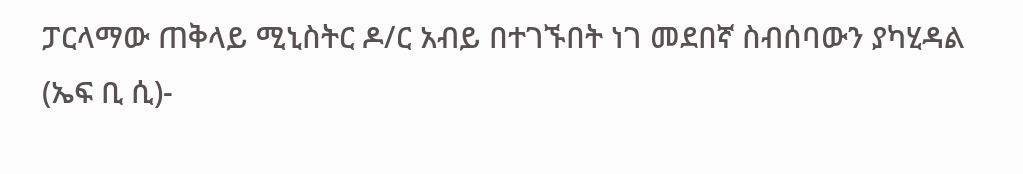ፓርላማው ጠቅላይ ሚኒስትር ዶ/ር አብይ በተገኙበት ነገ መደበኛ ስብሰባውን ያካሂዳል
(ኤፍ ቢ ሲ)-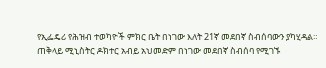የኢፌዴሪ የሕዝብ ተወካዮች ምክር ቤት በነገው እለት 21ኛ መደበኛ ስብሰባውን ያካሂዳል።
ጠቅላይ ሚኒስትር ዶክተር አብይ አህመድም በነገው መደበኛ ስብሰባ የሚገኙ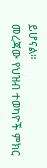ይሆናል።
መረጃው የህዝብ ተወካዮች ምክር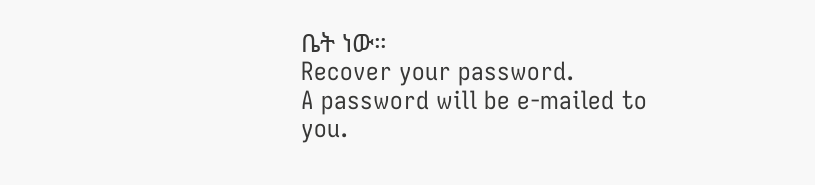ቤት ነው።
Recover your password.
A password will be e-mailed to you.